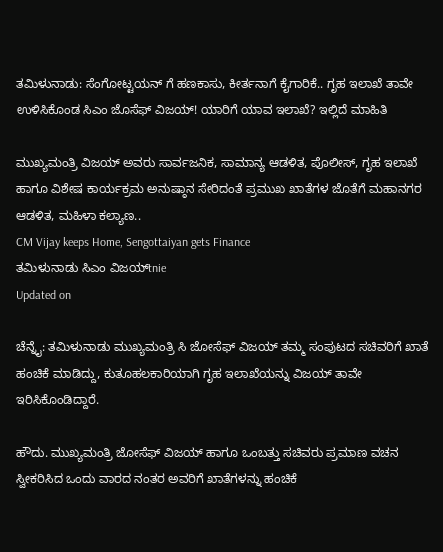ತಮಿಳುನಾಡು: ಸೆಂಗೋಟ್ಟಯನ್ ಗೆ ಹಣಕಾಸು, ಕೀರ್ತನಾಗೆ ಕೈಗಾರಿಕೆ.. ಗೃಹ ಇಲಾಖೆ ತಾವೇ ಉಳಿಸಿಕೊಂಡ ಸಿಎಂ ಜೊಸೆಫ್ ವಿಜಯ್! ಯಾರಿಗೆ ಯಾವ ಇಲಾಖೆ? ಇಲ್ಲಿದೆ ಮಾಹಿತಿ

ಮುಖ್ಯಮಂತ್ರಿ ವಿಜಯ್ ಅವರು ಸಾರ್ವಜನಿಕ, ಸಾಮಾನ್ಯ ಆಡಳಿತ, ಪೊಲೀಸ್, ಗೃಹ ಇಲಾಖೆ ಹಾಗೂ ವಿಶೇಷ ಕಾರ್ಯಕ್ರಮ ಅನುಷ್ಠಾನ ಸೇರಿದಂತೆ ಪ್ರಮುಖ ಖಾತೆಗಳ ಜೊತೆಗೆ ಮಹಾನಗರ ಆಡಳಿತ, ಮಹಿಳಾ ಕಲ್ಯಾಣ..
CM Vijay keeps Home, Sengottaiyan gets Finance
ತಮಿಳುನಾಡು ಸಿಎಂ ವಿಜಯ್tnie
Updated on

ಚೆನ್ನೈ: ತಮಿಳುನಾಡು ಮುಖ್ಯಮಂತ್ರಿ ಸಿ ಜೋಸೆಫ್ ವಿಜಯ್ ತಮ್ಮ ಸಂಪುಟದ ಸಚಿವರಿಗೆ ಖಾತೆ ಹಂಚಿಕೆ ಮಾಡಿದ್ದು, ಕುತೂಹಲಕಾರಿಯಾಗಿ ಗೃಹ ಇಲಾಖೆಯನ್ನು ವಿಜಯ್ ತಾವೇ ಇರಿಸಿಕೊಂಡಿದ್ದಾರೆ.

ಹೌದು. ಮುಖ್ಯಮಂತ್ರಿ ಜೋಸೆಫ್ ವಿಜಯ್ ಹಾಗೂ ಒಂಬತ್ತು ಸಚಿವರು ಪ್ರಮಾಣ ವಚನ ಸ್ವೀಕರಿಸಿದ ಒಂದು ವಾರದ ನಂತರ ಅವರಿಗೆ ಖಾತೆಗಳನ್ನು ಹಂಚಿಕೆ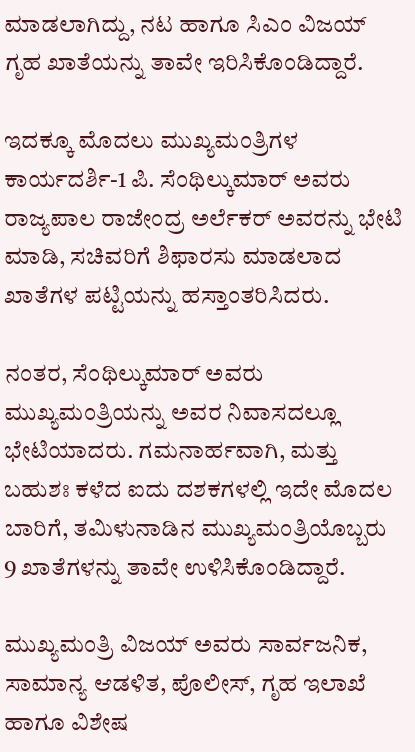ಮಾಡಲಾಗಿದ್ದು, ನಟ ಹಾಗೂ ಸಿಎಂ ವಿಜಯ್ ಗೃಹ ಖಾತೆಯನ್ನು ತಾವೇ ಇರಿಸಿಕೊಂಡಿದ್ದಾರೆ.

ಇದಕ್ಕೂ ಮೊದಲು ಮುಖ್ಯಮಂತ್ರಿಗಳ ಕಾರ್ಯದರ್ಶಿ-1 ಪಿ. ಸೆಂಥಿಲ್ಕುಮಾರ್ ಅವರು ರಾಜ್ಯಪಾಲ ರಾಜೇಂದ್ರ ಅರ್ಲೆಕರ್ ಅವರನ್ನು ಭೇಟಿ ಮಾಡಿ, ಸಚಿವರಿಗೆ ಶಿಫಾರಸು ಮಾಡಲಾದ ಖಾತೆಗಳ ಪಟ್ಟಿಯನ್ನು ಹಸ್ತಾಂತರಿಸಿದರು.

ನಂತರ, ಸೆಂಥಿಲ್ಕುಮಾರ್ ಅವರು ಮುಖ್ಯಮಂತ್ರಿಯನ್ನು ಅವರ ನಿವಾಸದಲ್ಲೂ ಭೇಟಿಯಾದರು. ಗಮನಾರ್ಹವಾಗಿ, ಮತ್ತು ಬಹುಶಃ ಕಳೆದ ಐದು ದಶಕಗಳಲ್ಲಿ ಇದೇ ಮೊದಲ ಬಾರಿಗೆ, ತಮಿಳುನಾಡಿನ ಮುಖ್ಯಮಂತ್ರಿಯೊಬ್ಬರು 9 ಖಾತೆಗಳನ್ನು ತಾವೇ ಉಳಿಸಿಕೊಂಡಿದ್ದಾರೆ.

ಮುಖ್ಯಮಂತ್ರಿ ವಿಜಯ್ ಅವರು ಸಾರ್ವಜನಿಕ, ಸಾಮಾನ್ಯ ಆಡಳಿತ, ಪೊಲೀಸ್, ಗೃಹ ಇಲಾಖೆ ಹಾಗೂ ವಿಶೇಷ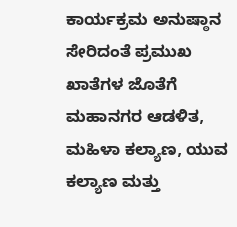ಕಾರ್ಯಕ್ರಮ ಅನುಷ್ಠಾನ ಸೇರಿದಂತೆ ಪ್ರಮುಖ ಖಾತೆಗಳ ಜೊತೆಗೆ ಮಹಾನಗರ ಆಡಳಿತ, ಮಹಿಳಾ ಕಲ್ಯಾಣ, ಯುವ ಕಲ್ಯಾಣ ಮತ್ತು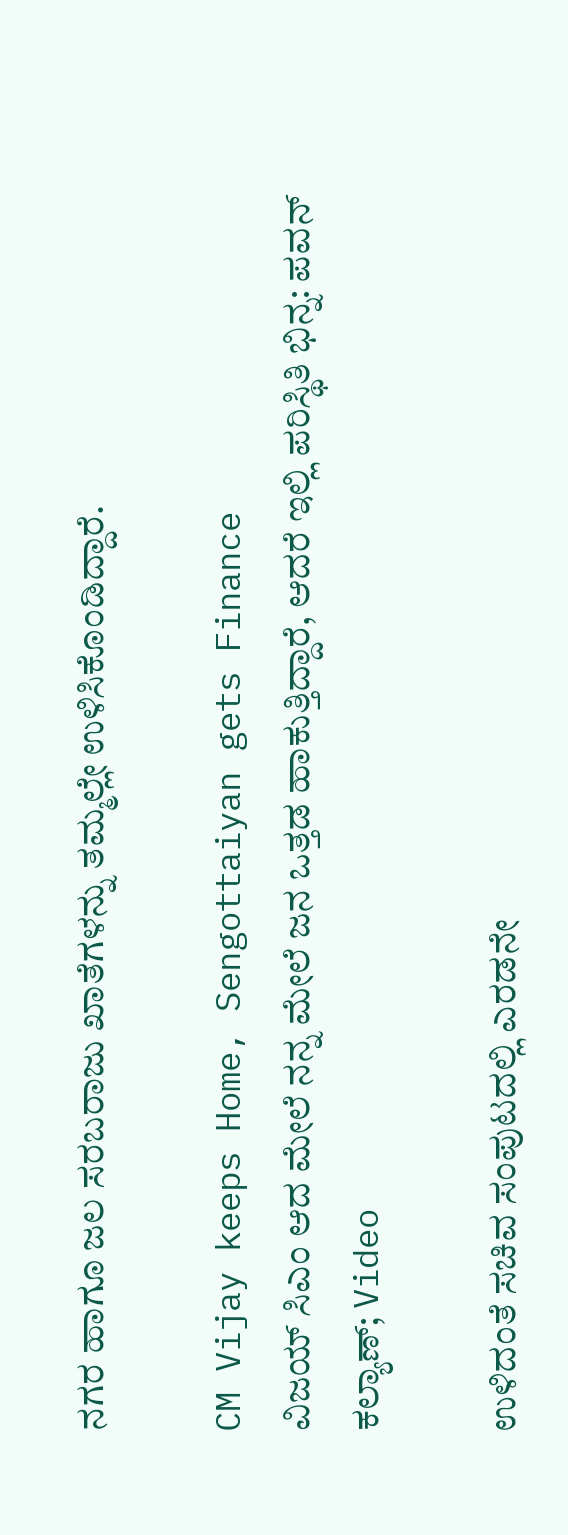ನಗರ ಹಾಗೂ ಜಲ ಸರಬರಾಜು ಖಾತೆಗಳನ್ನು ತಮ್ಮಲ್ಲೇ ಉಳಿಸಿಕೊಂಡಿದ್ದಾರೆ.

CM Vijay keeps Home, Sengottaiyan gets Finance
ವಿಜಯ್ ಸಿಎಂ ಆದ ಮೇಲೆ ನನ್ನ ಮೇಲೆ ಜನ ಒತ್ತಡ ಹಾಕುತ್ತಿದ್ದಾರೆ, ಆದರೆ ಇಲ್ಲಿ ಪರಿಸ್ಥಿತಿ ಭಿನ್ನ: ಪವನ್ ಕಲ್ಯಾಣ್; Video

ಉಳಿದಂತೆ ಸಚಿವ ಸಂಪುಟದಲ್ಲಿ ಎರಡನೇ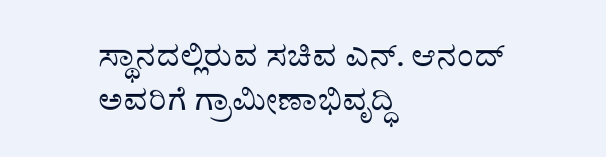ಸ್ಥಾನದಲ್ಲಿರುವ ಸಚಿವ ಎನ್. ಆನಂದ್ ಅವರಿಗೆ ಗ್ರಾಮೀಣಾಭಿವೃದ್ಧಿ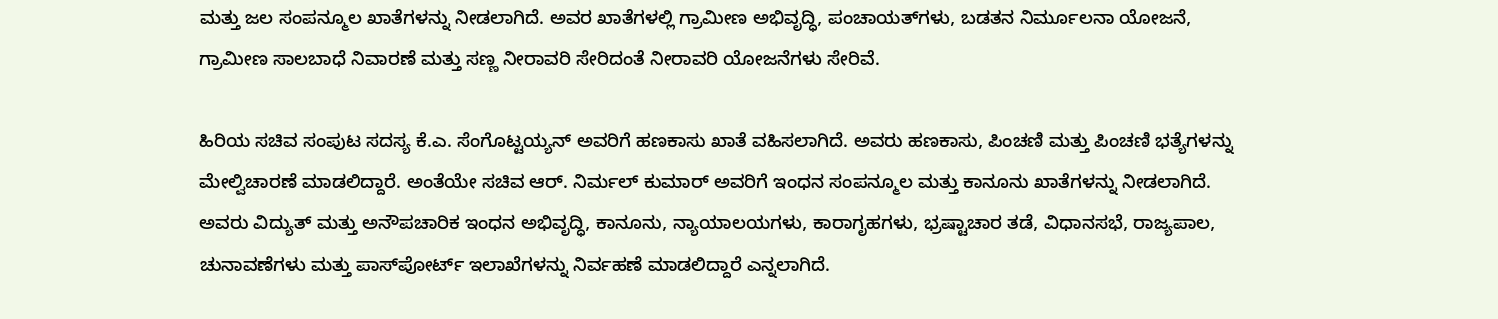ಮತ್ತು ಜಲ ಸಂಪನ್ಮೂಲ ಖಾತೆಗಳನ್ನು ನೀಡಲಾಗಿದೆ. ಅವರ ಖಾತೆಗಳಲ್ಲಿ ಗ್ರಾಮೀಣ ಅಭಿವೃದ್ಧಿ, ಪಂಚಾಯತ್‌ಗಳು, ಬಡತನ ನಿರ್ಮೂಲನಾ ಯೋಜನೆ, ಗ್ರಾಮೀಣ ಸಾಲಬಾಧೆ ನಿವಾರಣೆ ಮತ್ತು ಸಣ್ಣ ನೀರಾವರಿ ಸೇರಿದಂತೆ ನೀರಾವರಿ ಯೋಜನೆಗಳು ಸೇರಿವೆ.

ಹಿರಿಯ ಸಚಿವ ಸಂಪುಟ ಸದಸ್ಯ ಕೆ.ಎ. ಸೆಂಗೊಟ್ಟಯ್ಯನ್ ಅವರಿಗೆ ಹಣಕಾಸು ಖಾತೆ ವಹಿಸಲಾಗಿದೆ. ಅವರು ಹಣಕಾಸು, ಪಿಂಚಣಿ ಮತ್ತು ಪಿಂಚಣಿ ಭತ್ಯೆಗಳನ್ನು ಮೇಲ್ವಿಚಾರಣೆ ಮಾಡಲಿದ್ದಾರೆ. ಅಂತೆಯೇ ಸಚಿವ ಆರ್. ನಿರ್ಮಲ್ ಕುಮಾರ್ ಅವರಿಗೆ ಇಂಧನ ಸಂಪನ್ಮೂಲ ಮತ್ತು ಕಾನೂನು ಖಾತೆಗಳನ್ನು ನೀಡಲಾಗಿದೆ. ಅವರು ವಿದ್ಯುತ್ ಮತ್ತು ಅನೌಪಚಾರಿಕ ಇಂಧನ ಅಭಿವೃದ್ಧಿ, ಕಾನೂನು, ನ್ಯಾಯಾಲಯಗಳು, ಕಾರಾಗೃಹಗಳು, ಭ್ರಷ್ಟಾಚಾರ ತಡೆ, ವಿಧಾನಸಭೆ, ರಾಜ್ಯಪಾಲ, ಚುನಾವಣೆಗಳು ಮತ್ತು ಪಾಸ್‌ಪೋರ್ಟ್‌ ಇಲಾಖೆಗಳನ್ನು ನಿರ್ವಹಣೆ ಮಾಡಲಿದ್ದಾರೆ ಎನ್ನಲಾಗಿದೆ.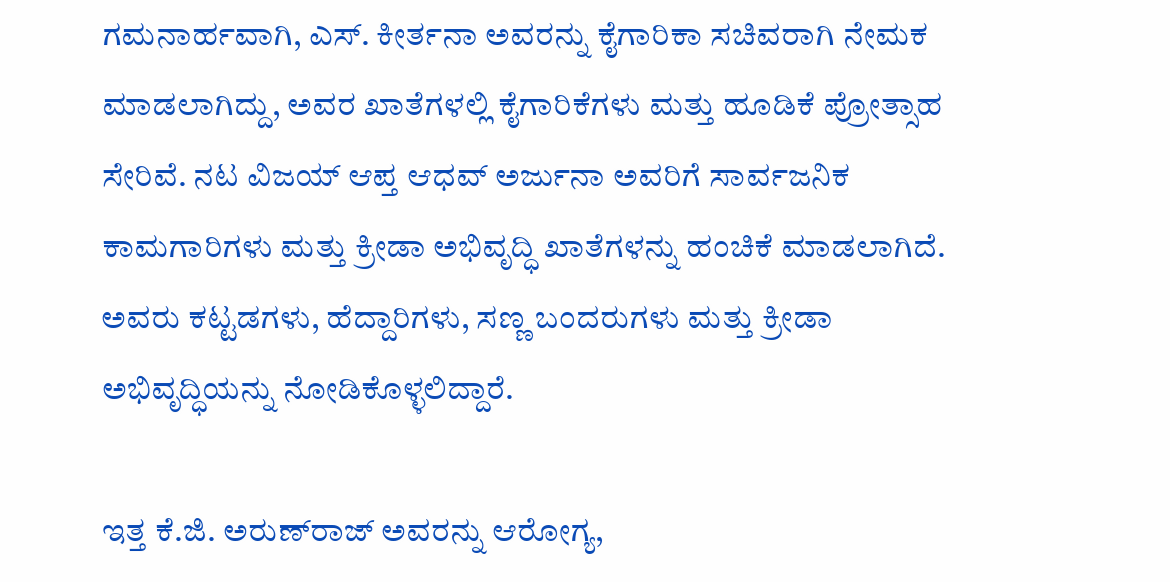ಗಮನಾರ್ಹವಾಗಿ, ಎಸ್. ಕೀರ್ತನಾ ಅವರನ್ನು ಕೈಗಾರಿಕಾ ಸಚಿವರಾಗಿ ನೇಮಕ ಮಾಡಲಾಗಿದ್ದು, ಅವರ ಖಾತೆಗಳಲ್ಲಿ ಕೈಗಾರಿಕೆಗಳು ಮತ್ತು ಹೂಡಿಕೆ ಪ್ರೋತ್ಸಾಹ ಸೇರಿವೆ. ನಟ ವಿಜಯ್ ಆಪ್ತ ಆಧವ್ ಅರ್ಜುನಾ ಅವರಿಗೆ ಸಾರ್ವಜನಿಕ ಕಾಮಗಾರಿಗಳು ಮತ್ತು ಕ್ರೀಡಾ ಅಭಿವೃದ್ಧಿ ಖಾತೆಗಳನ್ನು ಹಂಚಿಕೆ ಮಾಡಲಾಗಿದೆ. ಅವರು ಕಟ್ಟಡಗಳು, ಹೆದ್ದಾರಿಗಳು, ಸಣ್ಣ ಬಂದರುಗಳು ಮತ್ತು ಕ್ರೀಡಾ ಅಭಿವೃದ್ಧಿಯನ್ನು ನೋಡಿಕೊಳ್ಳಲಿದ್ದಾರೆ.

ಇತ್ತ ಕೆ.ಜಿ. ಅರುಣ್‌ರಾಜ್ ಅವರನ್ನು ಆರೋಗ್ಯ,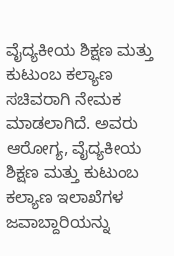ವೈದ್ಯಕೀಯ ಶಿಕ್ಷಣ ಮತ್ತು ಕುಟುಂಬ ಕಲ್ಯಾಣ ಸಚಿವರಾಗಿ ನೇಮಕ ಮಾಡಲಾಗಿದೆ. ಅವರು ಆರೋಗ್ಯ, ವೈದ್ಯಕೀಯ ಶಿಕ್ಷಣ ಮತ್ತು ಕುಟುಂಬ ಕಲ್ಯಾಣ ಇಲಾಖೆಗಳ ಜವಾಬ್ದಾರಿಯನ್ನು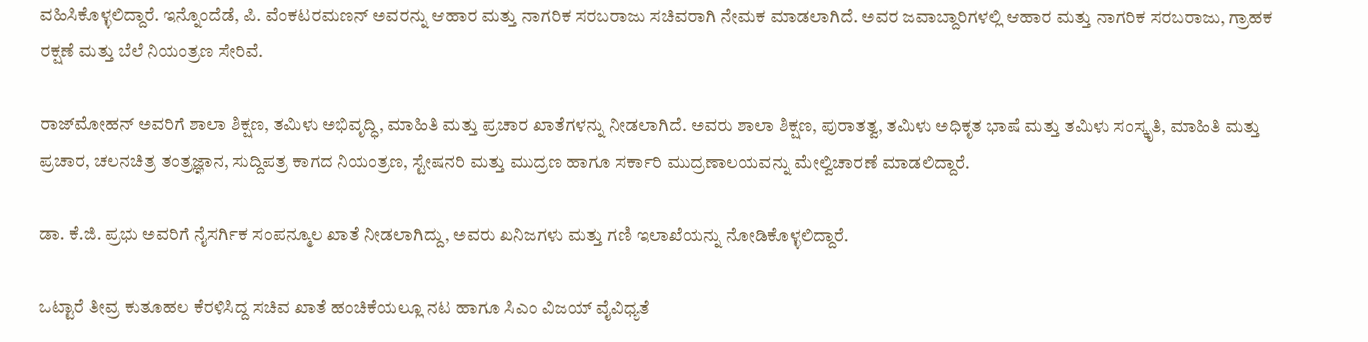ವಹಿಸಿಕೊಳ್ಳಲಿದ್ದಾರೆ. ಇನ್ನೊಂದೆಡೆ, ಪಿ. ವೆಂಕಟರಮಣನ್ ಅವರನ್ನು ಆಹಾರ ಮತ್ತು ನಾಗರಿಕ ಸರಬರಾಜು ಸಚಿವರಾಗಿ ನೇಮಕ ಮಾಡಲಾಗಿದೆ. ಅವರ ಜವಾಬ್ದಾರಿಗಳಲ್ಲಿ ಆಹಾರ ಮತ್ತು ನಾಗರಿಕ ಸರಬರಾಜು, ಗ್ರಾಹಕ ರಕ್ಷಣೆ ಮತ್ತು ಬೆಲೆ ನಿಯಂತ್ರಣ ಸೇರಿವೆ.

ರಾಜ್‌ಮೋಹನ್ ಅವರಿಗೆ ಶಾಲಾ ಶಿಕ್ಷಣ, ತಮಿಳು ಅಭಿವೃದ್ಧಿ, ಮಾಹಿತಿ ಮತ್ತು ಪ್ರಚಾರ ಖಾತೆಗಳನ್ನು ನೀಡಲಾಗಿದೆ. ಅವರು ಶಾಲಾ ಶಿಕ್ಷಣ, ಪುರಾತತ್ವ, ತಮಿಳು ಅಧಿಕೃತ ಭಾಷೆ ಮತ್ತು ತಮಿಳು ಸಂಸ್ಕೃತಿ, ಮಾಹಿತಿ ಮತ್ತು ಪ್ರಚಾರ, ಚಲನಚಿತ್ರ ತಂತ್ರಜ್ಞಾನ, ಸುದ್ದಿಪತ್ರ ಕಾಗದ ನಿಯಂತ್ರಣ, ಸ್ಟೇಷನರಿ ಮತ್ತು ಮುದ್ರಣ ಹಾಗೂ ಸರ್ಕಾರಿ ಮುದ್ರಣಾಲಯವನ್ನು ಮೇಲ್ವಿಚಾರಣೆ ಮಾಡಲಿದ್ದಾರೆ.

ಡಾ. ಕೆ.ಜಿ. ಪ್ರಭು ಅವರಿಗೆ ನೈಸರ್ಗಿಕ ಸಂಪನ್ಮೂಲ ಖಾತೆ ನೀಡಲಾಗಿದ್ದು, ಅವರು ಖನಿಜಗಳು ಮತ್ತು ಗಣಿ ಇಲಾಖೆಯನ್ನು ನೋಡಿಕೊಳ್ಳಲಿದ್ದಾರೆ.

ಒಟ್ಟಾರೆ ತೀವ್ರ ಕುತೂಹಲ ಕೆರಳಿಸಿದ್ದ ಸಚಿವ ಖಾತೆ ಹಂಚಿಕೆಯಲ್ಲೂ ನಟ ಹಾಗೂ ಸಿಎಂ ವಿಜಯ್ ವೈವಿಧ್ಯತೆ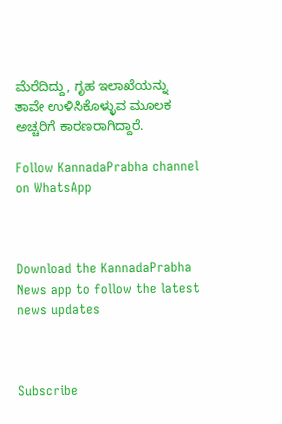ಮೆರೆದಿದ್ದು, ಗೃಹ ಇಲಾಖೆಯನ್ನು ತಾವೇ ಉಳಿಸಿಕೊಳ್ಳುವ ಮೂಲಕ ಅಚ್ಚರಿಗೆ ಕಾರಣರಾಗಿದ್ದಾರೆ.

Follow KannadaPrabha channel on WhatsApp



Download the KannadaPrabha News app to follow the latest news updates



Subscribe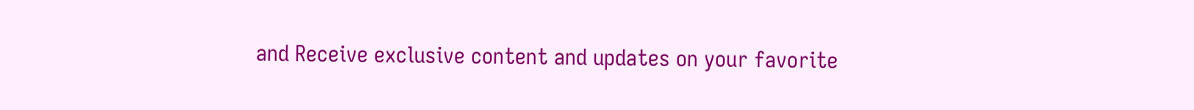and Receive exclusive content and updates on your favorite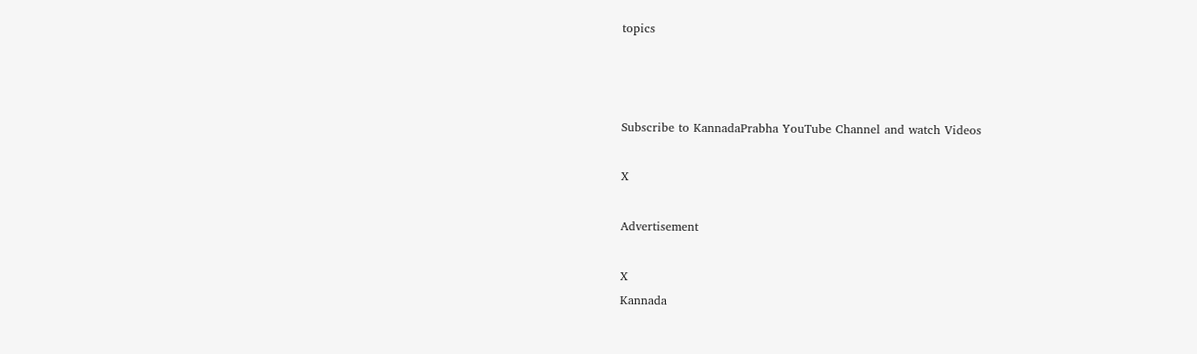topics



Subscribe to KannadaPrabha YouTube Channel and watch Videos

X

Advertisement

X
Kannada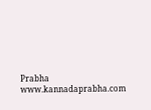Prabha
www.kannadaprabha.com